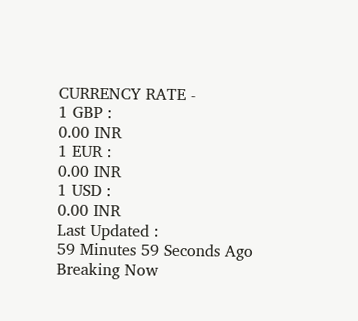CURRENCY RATE -
1 GBP :
0.00 INR
1 EUR :
0.00 INR
1 USD :
0.00 INR
Last Updated :
59 Minutes 59 Seconds Ago
Breaking Now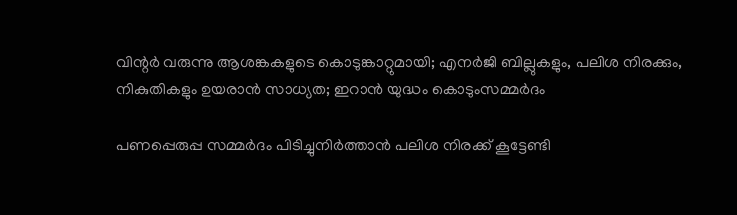വിന്റര്‍ വരുന്നു ആശങ്കകളുടെ കൊടുങ്കാറ്റുമായി; എനര്‍ജി ബില്ലുകളും, പലിശ നിരക്കും, നികുതികളും ഉയരാന്‍ സാധ്യത; ഇറാന്‍ യുദ്ധം കൊടുംസമ്മര്‍ദം

പണപ്പെരുപ്പ സമ്മര്‍ദം പിടിച്ചുനിര്‍ത്താന്‍ പലിശ നിരക്ക് കൂട്ടേണ്ടി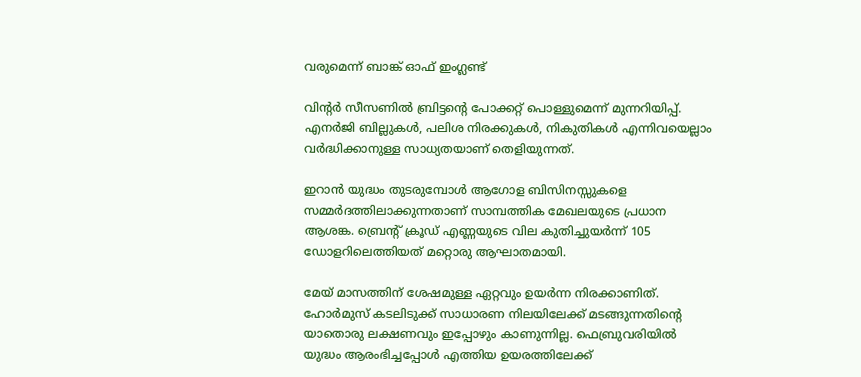വരുമെന്ന് ബാങ്ക് ഓഫ് ഇംഗ്ലണ്ട്

വിന്റര്‍ സീസണില്‍ ബ്രിട്ടന്റെ പോക്കറ്റ് പൊള്ളുമെന്ന് മുന്നറിയിപ്പ്. എനര്‍ജി ബില്ലുകള്‍, പലിശ നിരക്കുകള്‍, നികുതികള്‍ എന്നിവയെല്ലാം വര്‍ദ്ധിക്കാനുള്ള സാധ്യതയാണ് തെളിയുന്നത്.

ഇറാന്‍ യുദ്ധം തുടരുമ്പോള്‍ ആഗോള ബിസിനസ്സുകളെ സമ്മര്‍ദത്തിലാക്കുന്നതാണ് സാമ്പത്തിക മേഖലയുടെ പ്രധാന ആശങ്ക. ബ്രെന്റ് ക്രൂഡ് എണ്ണയുടെ വില കുതിച്ചുയര്‍ന്ന് 105 ഡോളറിലെത്തിയത് മറ്റൊരു ആഘാതമായി.

മേയ് മാസത്തിന് ശേഷമുള്ള ഏറ്റവും ഉയര്‍ന്ന നിരക്കാണിത്. ഹോര്‍മുസ് കടലിടുക്ക് സാധാരണ നിലയിലേക്ക് മടങ്ങുന്നതിന്റെ യാതൊരു ലക്ഷണവും ഇപ്പോഴും കാണുന്നില്ല. ഫെബ്രുവരിയില്‍ യുദ്ധം ആരംഭിച്ചപ്പോള്‍ എത്തിയ ഉയരത്തിലേക്ക്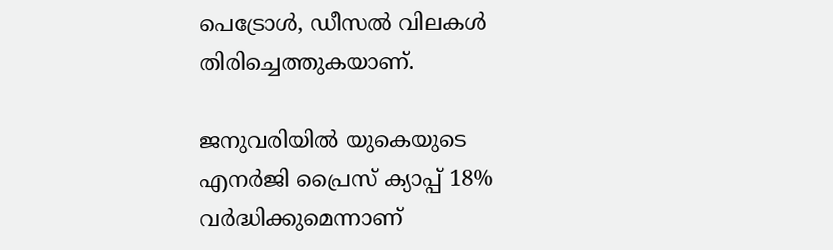പെട്രോള്‍, ഡീസല്‍ വിലകള്‍ തിരിച്ചെത്തുകയാണ്.

ജനുവരിയില്‍ യുകെയുടെ എനര്‍ജി പ്രൈസ് ക്യാപ്പ് 18% വര്‍ദ്ധിക്കുമെന്നാണ്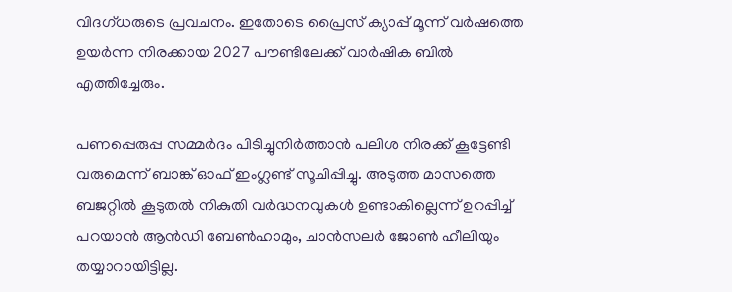വിദഗ്ധരുടെ പ്രവചനം. ഇതോടെ പ്രൈസ് ക്യാപ്പ് മൂന്ന് വര്‍ഷത്തെ ഉയര്‍ന്ന നിരക്കായ 2027 പൗണ്ടിലേക്ക് വാര്‍ഷിക ബില്‍ എത്തിച്ചേരും.

പണപ്പെരുപ്പ സമ്മര്‍ദം പിടിച്ചുനിര്‍ത്താന്‍ പലിശ നിരക്ക് കൂട്ടേണ്ടി വരുമെന്ന് ബാങ്ക് ഓഫ് ഇംഗ്ലണ്ട് സൂചിപ്പിച്ചു. അടുത്ത മാസത്തെ ബജറ്റില്‍ കൂടുതല്‍ നികുതി വര്‍ദ്ധനവുകള്‍ ഉണ്ടാകില്ലെന്ന് ഉറപ്പിച്ച് പറയാന്‍ ആന്‍ഡി ബേണ്‍ഹാമും, ചാന്‍സലര്‍ ജോണ്‍ ഹീലിയും തയ്യാറായിട്ടില്ല.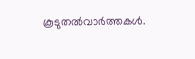കൂടുതല്‍വാര്‍ത്തകള്‍.